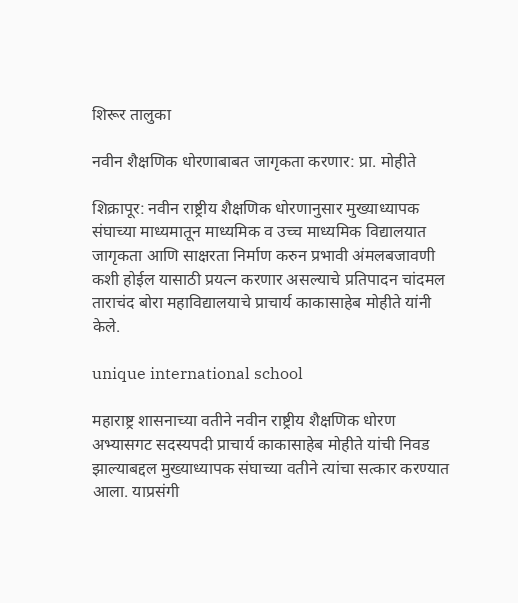शिरूर तालुका

नवीन शैक्षणिक धोरणाबाबत जागृकता करणार: प्रा. मोहीते

शिक्रापूर: नवीन राष्ट्रीय शैक्षणिक धोरणानुसार मुख्याध्यापक संघाच्या माध्यमातून माध्यमिक व उच्च माध्यमिक विद्यालयात जागृकता आणि साक्षरता निर्माण करुन प्रभावी अंमलबजावणी कशी होईल यासाठी प्रयत्न करणार असल्याचे प्रतिपादन चांदमल ताराचंद बोरा महाविद्यालयाचे प्राचार्य काकासाहेब मोहीते यांनी केले.

unique international school

महाराष्ट्र शासनाच्या वतीने नवीन राष्ट्रीय शैक्षणिक धोरण अभ्यासगट सदस्यपदी प्राचार्य काकासाहेब मोहीते यांची निवड झाल्याबद्दल मुख्याध्यापक संघाच्या वतीने त्यांचा सत्कार करण्यात आला. याप्रसंगी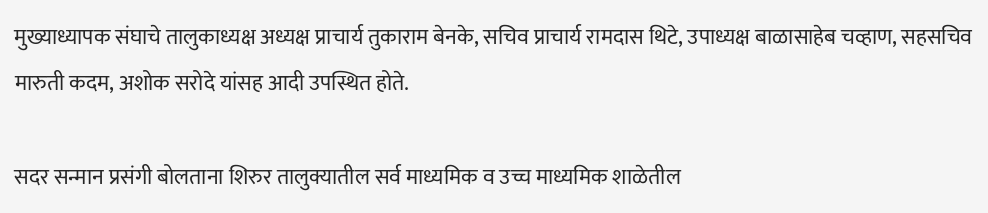मुख्याध्यापक संघाचे तालुकाध्यक्ष अध्यक्ष प्राचार्य तुकाराम बेनके, सचिव प्राचार्य रामदास थिटे, उपाध्यक्ष बाळासाहेब चव्हाण, सहसचिव मारुती कदम, अशोक सरोदे यांसह आदी उपस्थित होते.

सदर सन्मान प्रसंगी बोलताना शिरुर तालुक्यातील सर्व माध्यमिक व उच्च माध्यमिक शाळेतील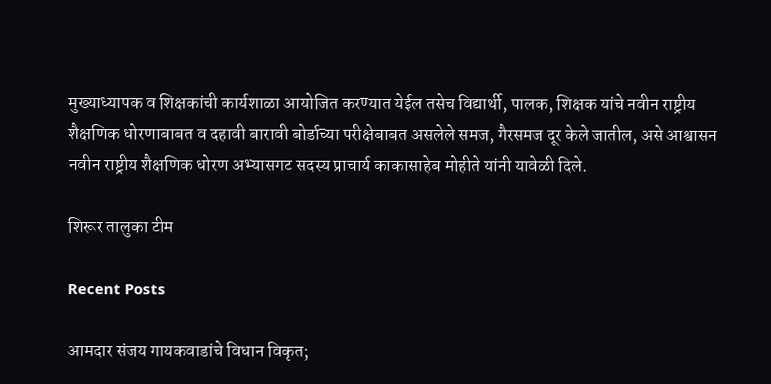मुख्याध्यापक व शिक्षकांची कार्यशाळा आयोजित करण्यात येईल तसेच विद्यार्थी, पालक, शिक्षक यांचे नवीन राष्ट्रीय शैक्षणिक धोरणाबाबत व दहावी बारावी बोर्डाच्या परीक्षेबाबत असलेले समज, गैरसमज दूर केले जातील, असे आश्वासन नवीन राष्ट्रीय शैक्षणिक धोरण अभ्यासगट सदस्य प्राचार्य काकासाहेब मोहीते यांनी यावेळी दिले.

शिरूर तालुका टीम

Recent Posts

आमदार संजय गायकवाडांचे विधान विकृत;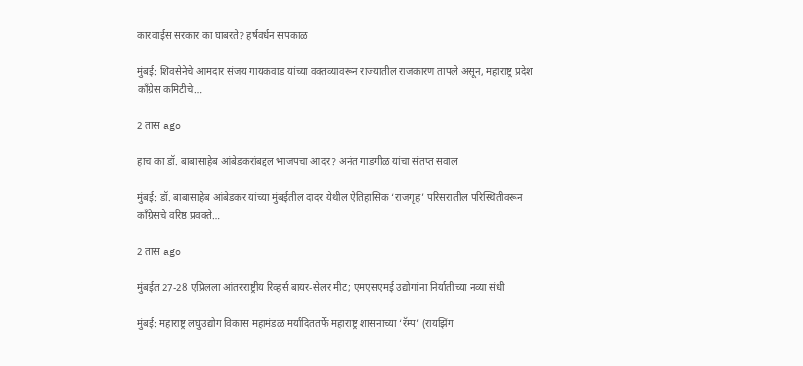कारवाईस सरकार का घाबरते? हर्षवर्धन सपकाळ

मुंबई: शिवसेनेचे आमदार संजय गायकवाड यांच्या वक्तव्यावरून राज्यातील राजकारण तापले असून, महाराष्ट्र प्रदेश काँग्रेस कमिटीचे…

2 तास ago

हाच का डॉ. बाबासाहेब आंबेडकरांबद्दल भाजपचा आदर? अनंत गाडगीळ यांचा संतप्त सवाल

मुंबई: डॉ. बाबासाहेब आंबेडकर यांच्या मुंबईतील दादर येथील ऐतिहासिक ‘राजगृह’ परिसरातील परिस्थितीवरून काँग्रेसचे वरिष्ठ प्रवक्ते…

2 तास ago

मुंबईत 27-28 एप्रिलला आंतरराष्ट्रीय रिव्हर्स बायर-सेलर मीट; एमएसएमई उद्योगांना निर्यातीच्या नव्या संधी

मुंबई: महाराष्ट्र लघुउद्योग विकास महामंडळ मर्यादिततर्फे महाराष्ट्र शासनाच्या ‘रॅम्प’ (रायझिंग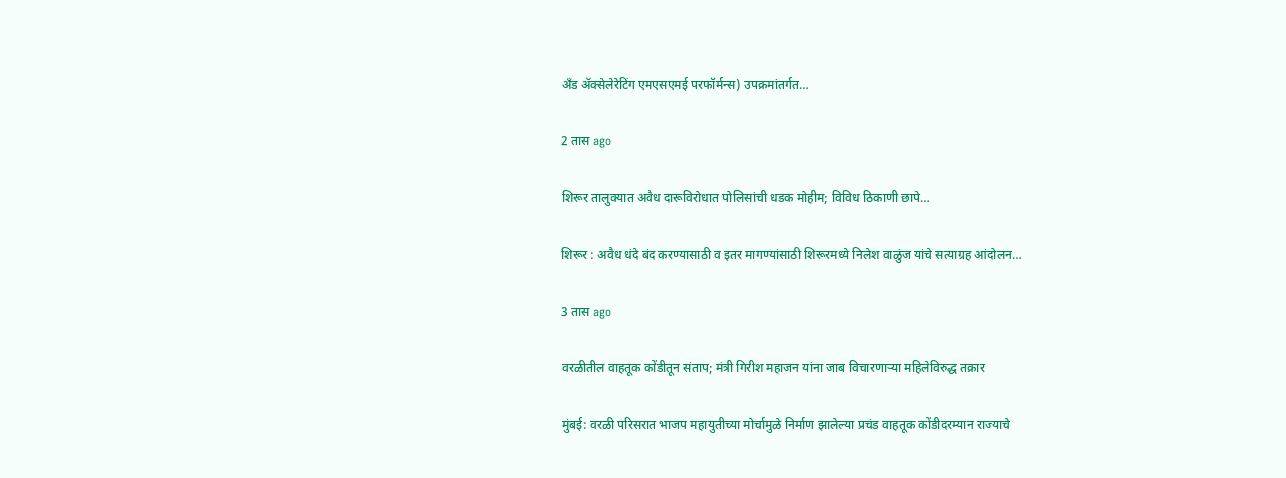अँड ॲक्सेलेरेटिंग एमएसएमई परफॉर्मन्स) उपक्रमांतर्गत…

2 तास ago

शिरूर तालुक्यात अवैध दारूविरोधात पोलिसांची धडक मोहीम; विविध ठिकाणी छापे…

शिरूर : अवैध धंदे बंद करण्यासाठी व इतर मागण्यांसाठी शिरूरमध्ये निलेश वाळुंज यांचे सत्याग्रह आंदोलन…

3 तास ago

वरळीतील वाहतूक कोंडीतून संताप; मंत्री गिरीश महाजन यांना जाब विचारणाऱ्या महिलेविरुद्ध तक्रार

मुंबई: वरळी परिसरात भाजप महायुतीच्या मोर्चामुळे निर्माण झालेल्या प्रचंड वाहतूक कोंडीदरम्यान राज्याचे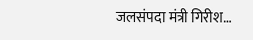जलसंपदा मंत्री गिरीश…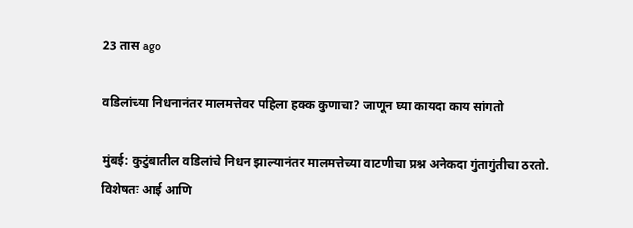23 तास ago

वडिलांच्या निधनानंतर मालमत्तेवर पहिला हक्क कुणाचा? जाणून घ्या कायदा काय सांगतो

मुंबई: कुटुंबातील वडिलांचे निधन झाल्यानंतर मालमत्तेच्या वाटणीचा प्रश्न अनेकदा गुंतागुंतीचा ठरतो. विशेषतः आई आणि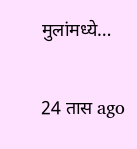मुलांमध्ये…

24 तास ago